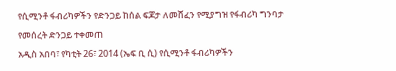የሲሚንቶ ፋብሪካዎችን የድንጋይ ከሰል ፍጆታ ለመሸፈን የሚያግዝ የፋብሪካ ግንባታ የመሰረት ድንጋይ ተቀመጠ
አዲስ አበባ፣ የካቲት 26፣ 2014 (ኤፍ ቢ ሲ) የሲሚንቶ ፋብሪካዎችን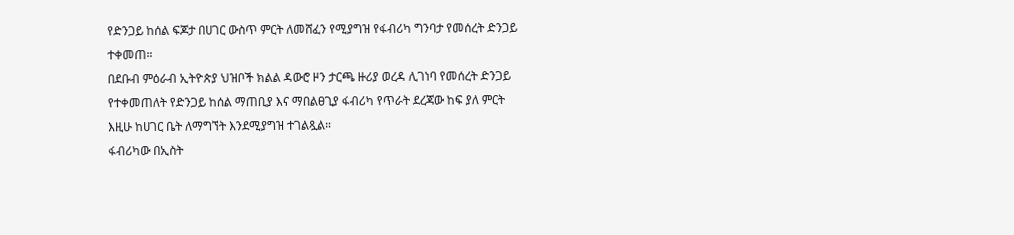የድንጋይ ከሰል ፍጆታ በሀገር ውስጥ ምርት ለመሸፈን የሚያግዝ የፋብሪካ ግንባታ የመሰረት ድንጋይ ተቀመጠ።
በደቡብ ምዕራብ ኢትዮጵያ ህዝቦች ክልል ዳውሮ ዞን ታርጫ ዙሪያ ወረዳ ሊገነባ የመሰረት ድንጋይ የተቀመጠለት የድንጋይ ከሰል ማጠቢያ እና ማበልፀጊያ ፋብሪካ የጥራት ደረጃው ከፍ ያለ ምርት እዚሁ ከሀገር ቤት ለማግኘት እንደሚያግዝ ተገልጿል።
ፋብሪካው በኢስት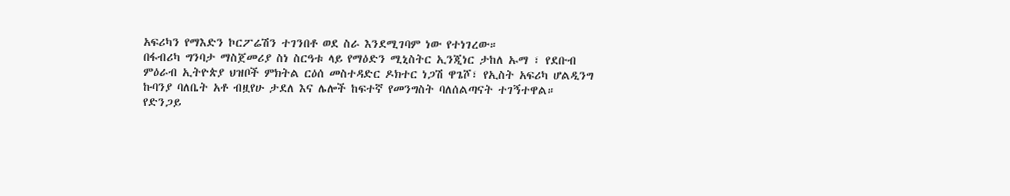አፍሪካን የማእድን ኮርፖሬሽን ተገንበቶ ወደ ስራ እንደሚገባም ነው የተነገረው።
በፋብሪካ ግንባታ ማስጀመሪያ ስነ ስርዓቱ ላይ የማዕድን ሚኒስትር ኢንጂነር ታከለ ኡማ ፣ የደቡብ ምዕራብ ኢትዮጵያ ህዝቦች ምክትል ርዕሰ መስተዳድር ዶክተር ነጋሽ ዋጌሾ፣ የኢስት አፍሪካ ሆልዲንግ ኩባንያ ባለቤት አቶ ብዟየሁ ታደለ እና ሌሎች ከፍተኛ የመንግስት ባለሰልጣናት ተገኝተዋል።
የድንጋይ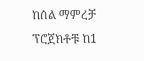ከሰል ማምረቻ ፕሮጀክቶቹ ከ1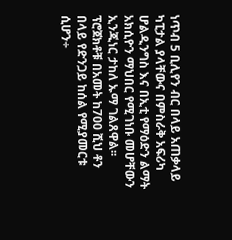ነጥብ 5 ቢሊየን ብር በላይ አጠቃላይ ካፒታል ያላቸውና በምስራቅ አፍሪካ ሆልዲንግስ እና በኢቲ የማዕድን ልማት አክሲዮን ማህበር የሚገነቡ መሆቸውን ኢንጂነር ታከለ ኡማ ገልጸዋል፡፡
ፕሮጀክቶቹ በአመት ከ700 ሺህ ቶን በላይ የድንጋይ ከሰል የሚያመርቱ ሲሆን÷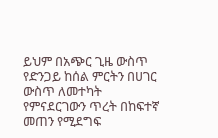ይህም በአጭር ጊዜ ውስጥ የድንጋይ ከሰል ምርትን በሀገር ውስጥ ለመተካት የምናደርገውን ጥረት በከፍተኛ መጠን የሚደግፍ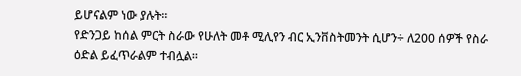ይሆናልም ነው ያሉት፡፡
የድንጋይ ከሰል ምርት ስራው የሁለት መቶ ሚሊየን ብር ኢንቨስትመንት ሲሆን÷ ለ200 ሰዎች የስራ ዕድል ይፈጥራልም ተብሏል።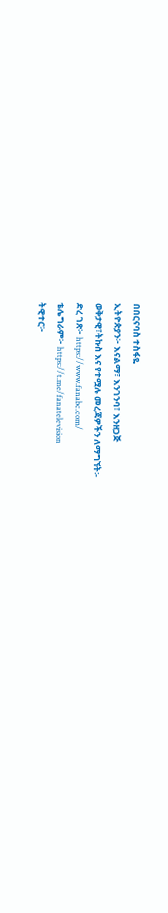በበርናባስ ተስፋዬ
ኢትዮጵያን፦ እናልማ፣ እንገንባ፣ እንዘጋጅ
ወቅታዊ፣ትኩስ እና የተሟሉ መረጃዎችን ለማግኘት፡-
ድረ ገጽ፦ https://www.fanabc.com/
ቴሌግራም፦ https://t.me/fanatelevision
ትዊተር፦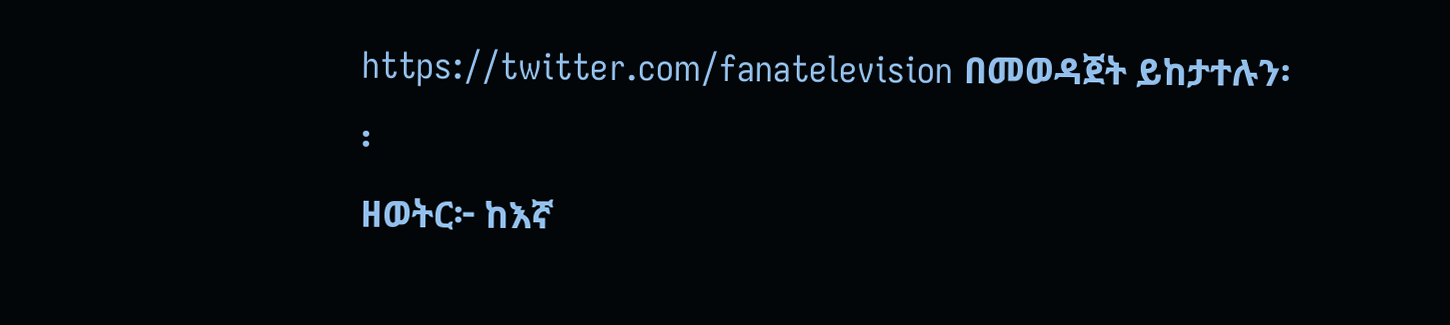https://twitter.com/fanatelevision በመወዳጀት ይከታተሉን፡፡
ዘወትር፦ ከእኛ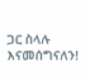ጋር ስላሉ እናመሰግናለን!